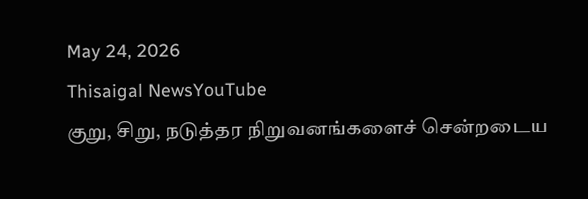May 24, 2026
Thisaigal NewsYouTube
குறு, சிறு, நடுத்தர நிறுவனங்களைச் சென்றடைய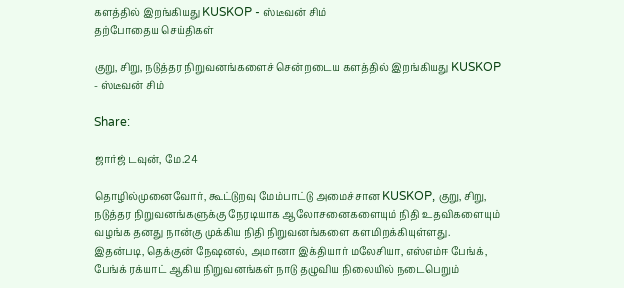களத்தில் இறங்கியது KUSKOP - ஸ்டீவன் சிம்
தற்போதைய செய்திகள்

குறு, சிறு, நடுத்தர நிறுவனங்களைச் சென்றடைய களத்தில் இறங்கியது KUSKOP - ஸ்டீவன் சிம்

Share:

ஜார்ஜ் டவுன், மே.24

தொழில்முனைவோர், கூட்டுறவு மேம்பாட்டு அமைச்சான KUSKOP, குறு, சிறு, நடுத்தர நிறுவனங்களுக்கு நேரடியாக ஆலோசனைகளையும் நிதி உதவிகளையும் வழங்க தனது நான்கு முக்கிய நிதி நிறுவனங்களை களமிறக்கியுள்ளது. இதன்படி, தெக்குன் நேஷனல், அமானா இக்தியார் மலேசியா, எஸ்எம்ஈ பேங்க், பேங்க் ரக்யாட் ஆகிய நிறுவனங்கள் நாடு தழுவிய நிலையில் நடைபெறும்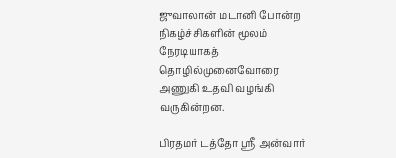ஜுவாலான் மடானி போன்ற நிகழ்ச்சிகளின் மூலம் நேரடியாகத் தொழில்முனைவோரை அணுகி உதவி வழங்கி வருகின்றன.

பிரதமர் டத்தோ ஸ்ரீ அன்வார்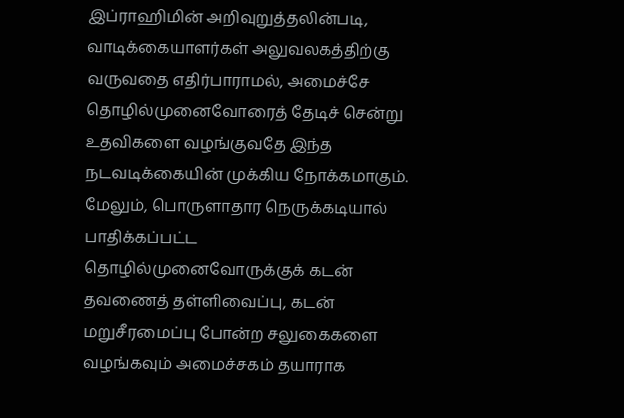இப்ராஹிமின் அறிவுறுத்தலின்படி, வாடிக்கையாளர்கள் அலுவலகத்திற்கு வருவதை எதிர்பாராமல், அமைச்சே தொழில்முனைவோரைத் தேடிச் சென்று உதவிகளை வழங்குவதே இந்த நடவடிக்கையின் முக்கிய நோக்கமாகும். மேலும், பொருளாதார நெருக்கடியால் பாதிக்கப்பட்ட தொழில்முனைவோருக்குக் கடன் தவணைத் தள்ளிவைப்பு, கடன் மறுசீரமைப்பு போன்ற சலுகைகளை வழங்கவும் அமைச்சகம் தயாராக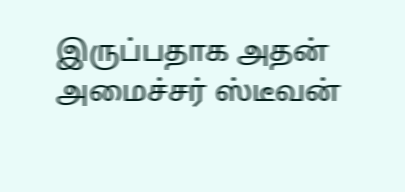இருப்பதாக அதன் அமைச்சர் ஸ்டீவன்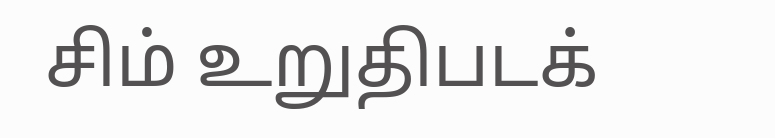சிம் உறுதிபடக்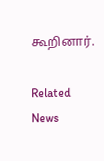கூறினார்.

Related News